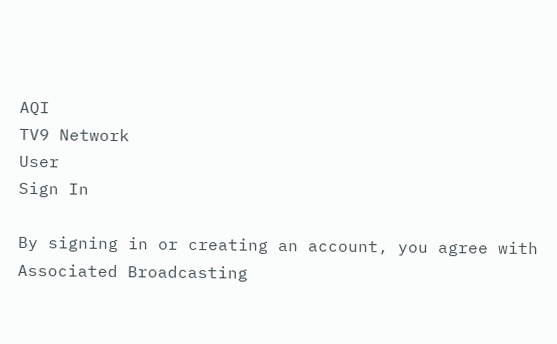AQI
TV9 Network
User
Sign In

By signing in or creating an account, you agree with Associated Broadcasting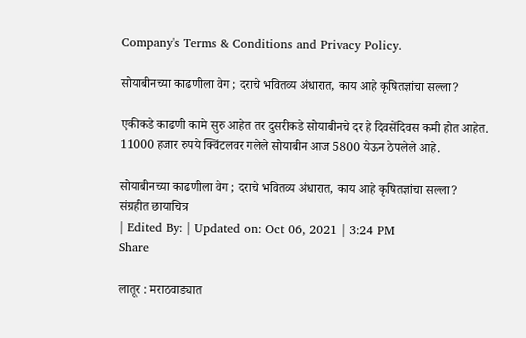Company's Terms & Conditions and Privacy Policy.

सोयाबीनच्या काढणीला वेग ; दराचे भवितव्य अंधारात, काय आहे कृषितज्ञांचा सल्ला?

एकीकडे काढणी कामे सुरु आहेत तर दुसरीकडे सोयाबीनचे दर हे दिवसेंदिवस कमी होत आहेत. 11000 हजार रुपये क्विंटलवर गलेले सोयाबीन आज 5800 येऊन ठेपलेले आहे.

सोयाबीनच्या काढणीला वेग ; दराचे भवितव्य अंधारात, काय आहे कृषितज्ञांचा सल्ला?
संग्रहीत छायाचित्र
| Edited By: | Updated on: Oct 06, 2021 | 3:24 PM
Share

लातूर : मराठवाड्यात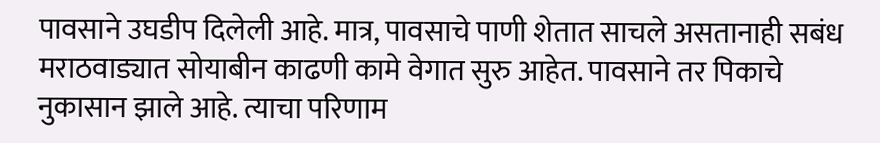पावसाने उघडीप दिलेली आहे. मात्र, पावसाचे पाणी शेतात साचले असतानाही सबंध मराठवाड्यात सोयाबीन काढणी कामे वेगात सुरु आहेत. पावसाने तर पिकाचे नुकासान झाले आहे. त्याचा परिणाम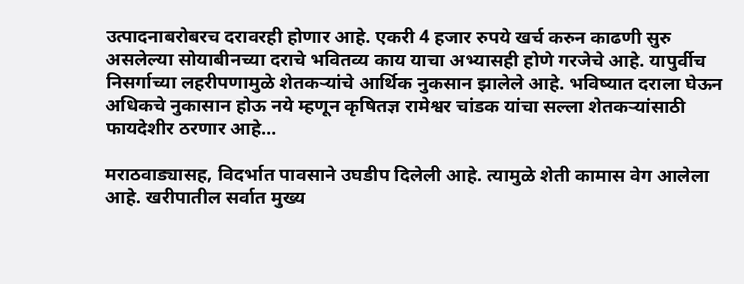उत्पादनाबरोबरच दरावरही होणार आहे. एकरी 4 हजार रुपये खर्च करुन काढणी सुरु असलेल्या सोयाबीनच्या दराचे भवितव्य काय याचा अभ्यासही होणे गरजेचे आहे. यापुर्वीच निसर्गाच्या लहरीपणामुळे शेतकऱ्यांचे आर्थिक नुकसान झालेले आहे. भविष्यात दराला घेऊन अधिकचे नुकासान होऊ नये म्हणून कृषितज्ञ रामेश्वर चांडक यांचा सल्ला शेतकऱ्यांसाठी फायदेशीर ठरणार आहे…

मराठवाड्यासह, विदर्भात पावसाने उघडीप दिलेली आहे. त्यामुळे शेती कामास वेग आलेला आहे. खरीपातील सर्वात मुख्य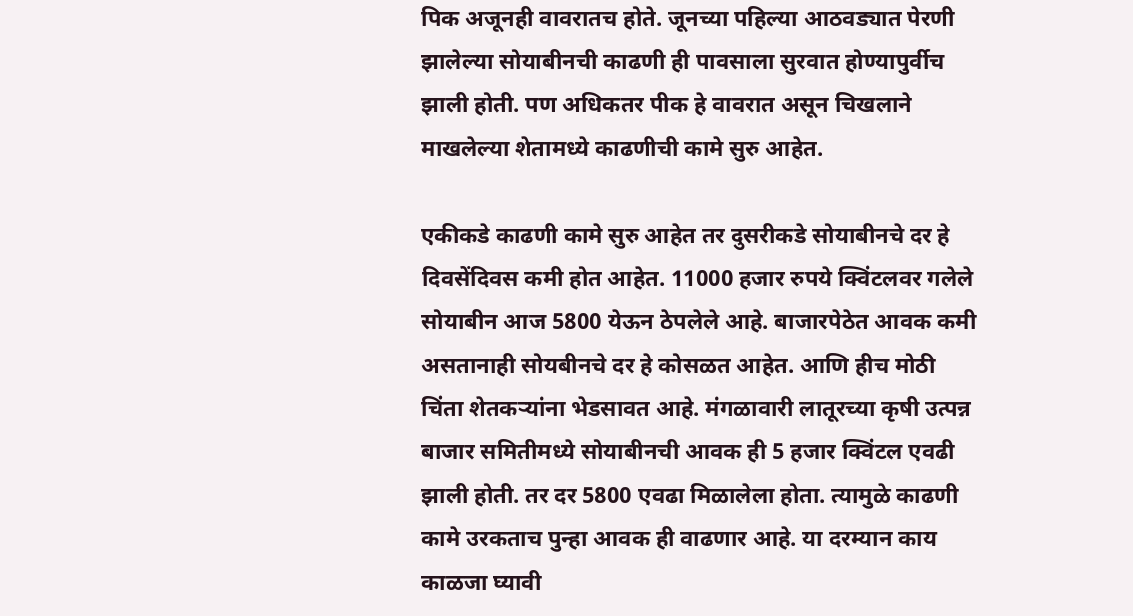पिक अजूनही वावरातच होते. जूनच्या पहिल्या आठवड्यात पेरणी झालेल्या सोयाबीनची काढणी ही पावसाला सुरवात होण्यापुर्वीच झाली होती. पण अधिकतर पीक हे वावरात असून चिखलाने माखलेल्या शेतामध्ये काढणीची कामे सुरु आहेत.

एकीकडे काढणी कामे सुरु आहेत तर दुसरीकडे सोयाबीनचे दर हे दिवसेंदिवस कमी होत आहेत. 11000 हजार रुपये क्विंटलवर गलेले सोयाबीन आज 5800 येऊन ठेपलेले आहे. बाजारपेठेत आवक कमी असतानाही सोयबीनचे दर हे कोसळत आहेत. आणि हीच मोठी चिंता शेतकऱ्यांना भेडसावत आहे. मंगळावारी लातूरच्या कृषी उत्पन्न बाजार समितीमध्ये सोयाबीनची आवक ही 5 हजार क्विंटल एवढी झाली होती. तर दर 5800 एवढा मिळालेला होता. त्यामुळे काढणी कामे उरकताच पुन्हा आवक ही वाढणार आहे. या दरम्यान काय काळजा घ्यावी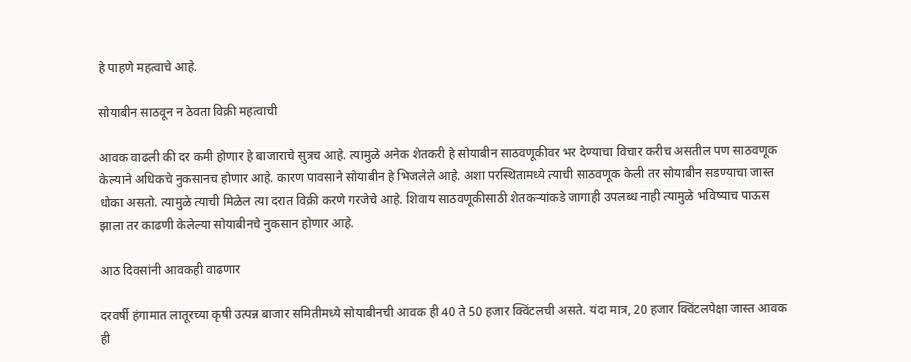हे पाहणे महत्वाचे आहे.

सोयाबीन साठवून न ठेवता विक्री महत्वाची

आवक वाढली की दर कमी होणार हे बाजाराचे सुत्रच आहे. त्यामुळे अनेक शेतकरी हे सोयाबीन साठवणूकीवर भर देण्याचा विचार करीच असतील पण साठवणूक केल्याने अधिकचे नुकसानच होणार आहे. कारण पावसाने सोयाबीन हे भिजलेले आहे. अशा परस्थितामध्ये त्याची साठवणूक केली तर सोयाबीन सडण्याचा जास्त धोका असतो. त्यामुळे त्याची मिळेल त्या दरात विक्री करणे गरजेचे आहे. शिवाय साठवणूकीसाठी शेतकऱ्यांकडे जागाही उपलब्ध नाही त्यामुळे भविष्याच पाऊस झाला तर काढणी केलेल्या सोयाबीनचे नुकसान होणार आहे.

आठ दिवसांनी आवकही वाढणार

दरवर्षी हंगामात लातूरच्या कृषी उत्पन्न बाजार समितीमध्ये सोयाबीनची आवक ही 40 ते 50 हजार क्विंटलची असते. यंदा मात्र, 20 हजार क्विंटलपेक्षा जास्त आवक ही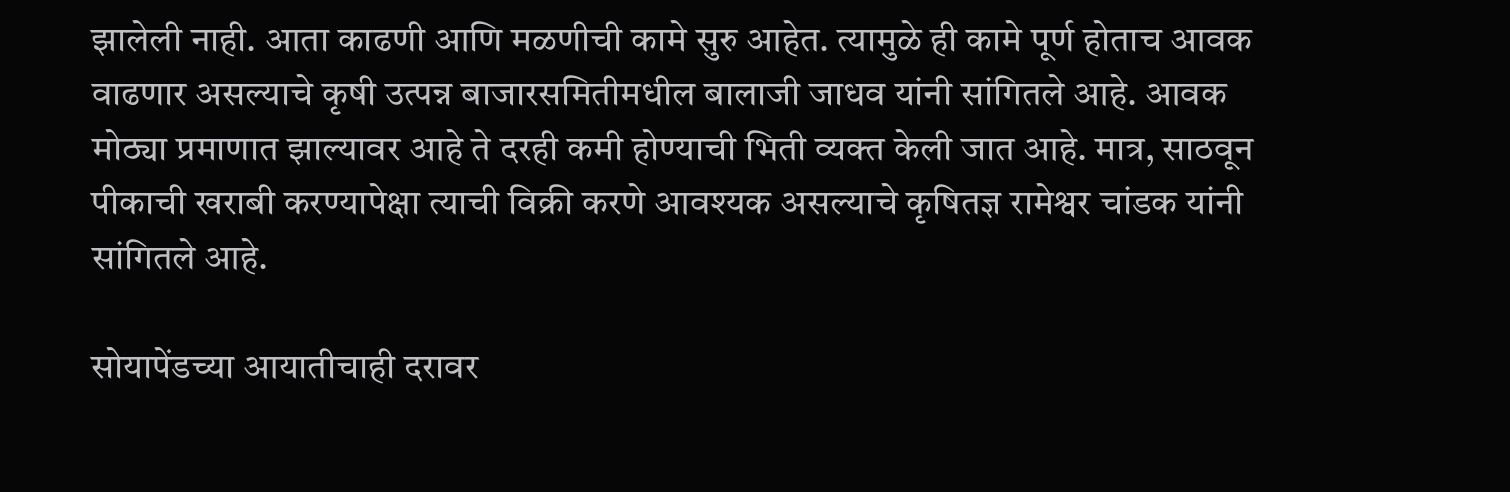झालेली नाही. आता काढणी आणि मळणीची कामे सुरु आहेत. त्यामुळे ही कामे पूर्ण होताच आवक वाढणार असल्याचे कृषी उत्पन्न बाजारसमितीमधील बालाजी जाधव यांनी सांगितले आहे. आवक मोठ्या प्रमाणात झाल्यावर आहे ते दरही कमी होण्याची भिती व्यक्त केली जात आहे. मात्र, साठवून पीकाची खराबी करण्यापेक्षा त्याची विक्री करणे आवश्यक असल्याचे कृषितज्ञ रामेश्वर चांडक यांनी सांगितले आहे.

सोयापेंडच्या आयातीचाही दरावर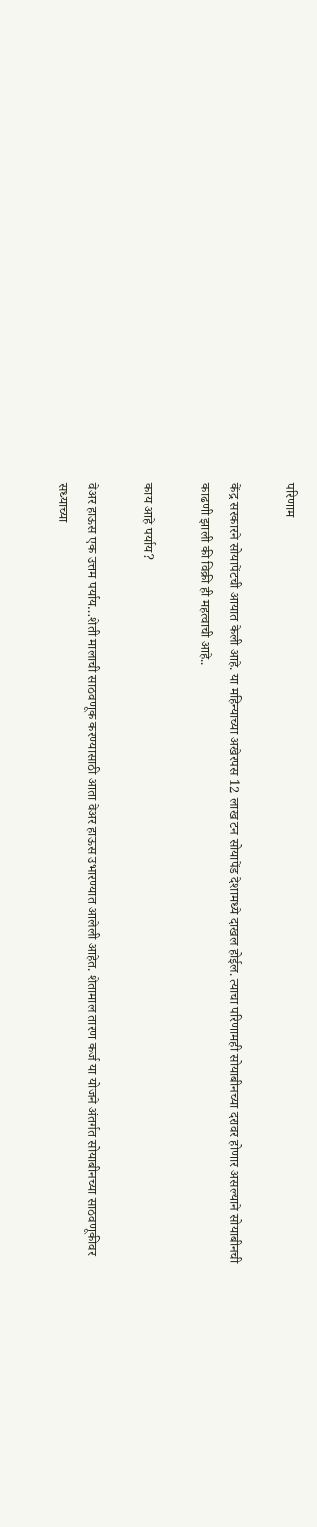परिणाम

केंद्र सरकारने सोयापेंटची आयात केली आहे. या महिन्याच्या अखेरपस 12 लाख टन सोयापेंड देशामध्ये दाखल होईल. त्याचा परिणामही सोयाबीनच्या दरावर होणार असल्याने सोयाबीनची काढणी झाली की विक्री ही महत्वाची आहे..

काय आहे पर्याय?

वेअर हाऊस एक उत्तम पर्याय…शेती मालाची साठवणूक करण्यासाठी आता वेअर हाऊस उभारण्यात आलेली आहेत. शेतामाल तारण कर्ज या योजने अंतर्गत सोयाबीनच्या साठवणूकीवर सध्याच्या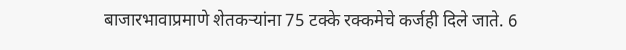बाजारभावाप्रमाणे शेतकऱ्यांना 75 टक्के रक्कमेचे कर्जही दिले जाते. 6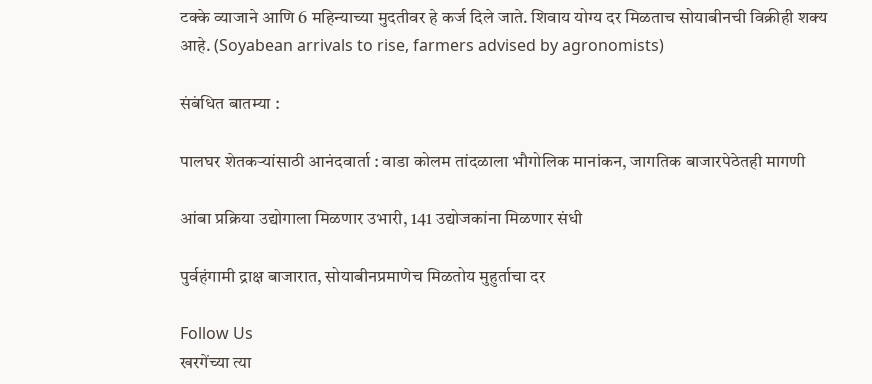टक्के व्याजाने आणि 6 महिन्याच्या मुदतीवर हे कर्ज दिले जाते. शिवाय योग्य दर मिळताच सोयाबीनची विक्रीही शक्य आहे. (Soyabean arrivals to rise, farmers advised by agronomists)

संबंधित बातम्या :

पालघर शेतकऱ्यांसाठी आनंदवार्ता : वाडा कोलम तांदळाला भौगोलिक मानांकन, जागतिक बाजारपेठेतही मागणी

आंबा प्रक्रिया उद्योगाला मिळणार उभारी, 141 उद्योजकांना मिळणार संधी

पुर्वहंगामी द्राक्ष बाजारात, सोयाबीनप्रमाणेच मिळतोय मुहुर्ताचा दर

Follow Us
खरगेंच्या त्या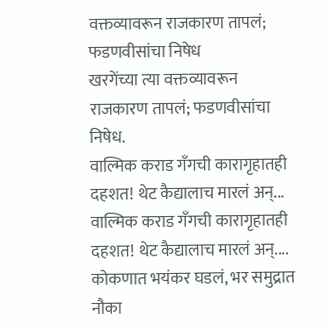वक्तव्यावरून राजकारण तापलं; फडणवीसांचा निषेध
खरगेंच्या त्या वक्तव्यावरून राजकारण तापलं; फडणवीसांचा निषेध.
वाल्मिक कराड गँगची कारागृहातही दहशत! थेट कैद्यालाच मारलं अन्...
वाल्मिक कराड गँगची कारागृहातही दहशत! थेट कैद्यालाच मारलं अन्....
कोकणात भयंकर घडलं, भर समुद्रात नौका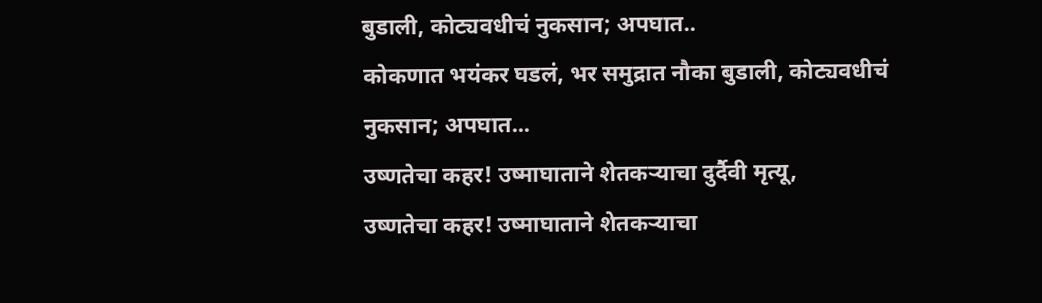बुडाली, कोट्यवधीचं नुकसान; अपघात..
कोकणात भयंकर घडलं, भर समुद्रात नौका बुडाली, कोट्यवधीचं नुकसान; अपघात...
उष्णतेचा कहर! उष्माघाताने शेतकऱ्याचा दुर्दैवी मृत्यू,
उष्णतेचा कहर! उष्माघाताने शेतकऱ्याचा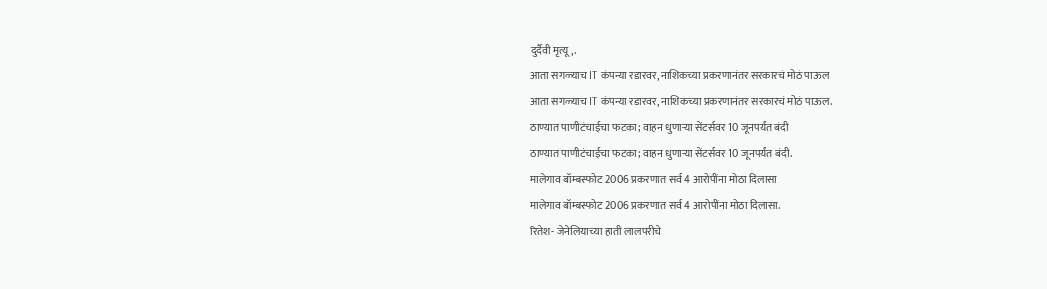दुर्दैवी मृत्यू,.
आता सगळ्याच IT कंपन्या रडारवर, नाशिकच्या प्रकरणानंतर सरकारचं मोठं पाऊल
आता सगळ्याच IT कंपन्या रडारवर, नाशिकच्या प्रकरणानंतर सरकारचं मोठं पाऊल.
ठाण्यात पाणीटंचाईचा फटका; वाहन धुणाऱ्या सेंटर्सवर 10 जूनपर्यंत बंदी
ठाण्यात पाणीटंचाईचा फटका; वाहन धुणाऱ्या सेंटर्सवर 10 जूनपर्यंत बंदी.
मालेगाव बॉम्बस्फोट 2006 प्रकरणात सर्व 4 आरोपींना मोठा दिलासा
मालेगाव बॉम्बस्फोट 2006 प्रकरणात सर्व 4 आरोपींना मोठा दिलासा.
रितेश- जेनेलियाच्या हाती लालपरीचे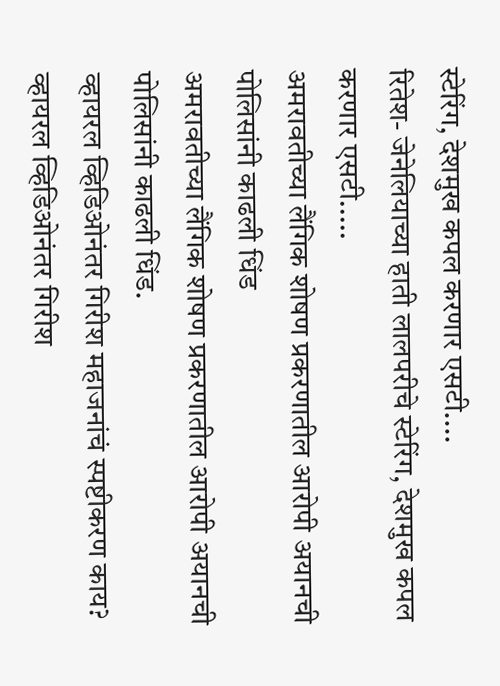स्टेरिंग, देशमुख कपल करणार एसटी....
रितेश- जेनेलियाच्या हाती लालपरीचे स्टेरिंग, देशमुख कपल करणार एसटी.....
अमरावतीच्या लैंगिक शोषण प्रकरणातील आरोपी अयानची पोलिसांनी काढली धिंड
अमरावतीच्या लैंगिक शोषण प्रकरणातील आरोपी अयानची पोलिसांनी काढली धिंड.
व्हायरल व्हिडिओनंतर गिरीश महाजनांचं स्पष्टीकरण काय?
व्हायरल व्हिडिओनंतर गिरीश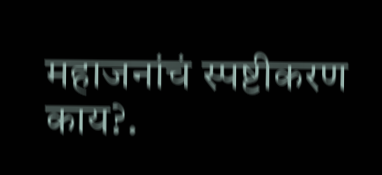महाजनांचं स्पष्टीकरण काय?.